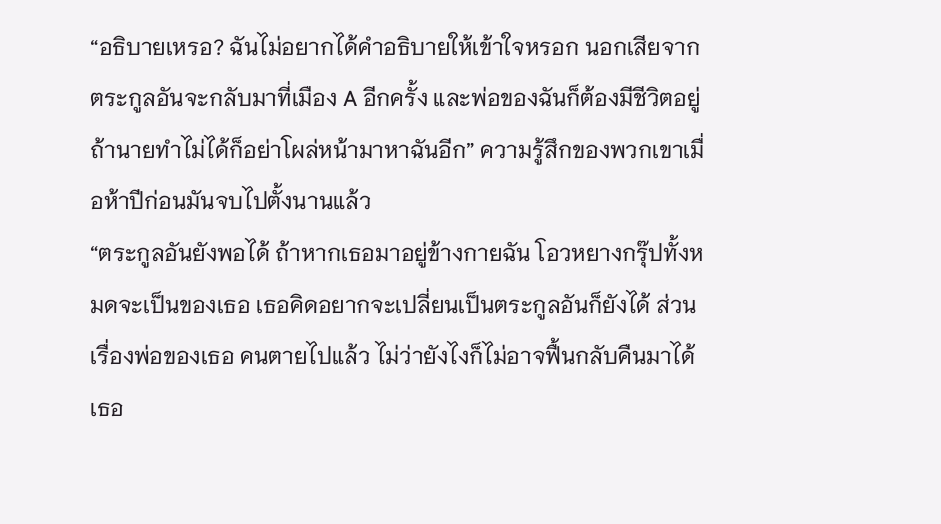“อธิบายเหรอ? ฉันไม่อยากได้คำอธิบายให้เข้าใจหรอก นอกเสียจากตระกูลอันจะกลับมาที่เมือง A อีกครั้ง และพ่อของฉันก็ต้องมีชีวิตอยู่ ถ้านายทำไม่ได้ก็อย่าโผล่หน้ามาหาฉันอีก” ความรู้สึกของพวกเขาเมื่อห้าปีก่อนมันจบไปตั้งนานแล้ว
“ตระกูลอันยังพอได้ ถ้าหากเธอมาอยู่ข้างกายฉัน โอวหยางกรุ๊ปทั้งหมดจะเป็นของเธอ เธอคิดอยากจะเปลี่ยนเป็นตระกูลอันก็ยังได้ ส่วนเรื่องพ่อของเธอ คนตายไปแล้ว ไม่ว่ายังไงก็ไม่อาจฟื้นกลับคืนมาได้ เธอ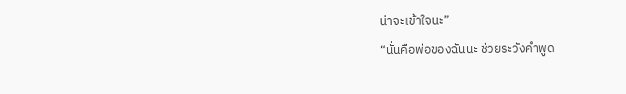น่าจะเข้าใจนะ”
“นั่นคือพ่อของฉันนะ ช่วยระวังคำพูด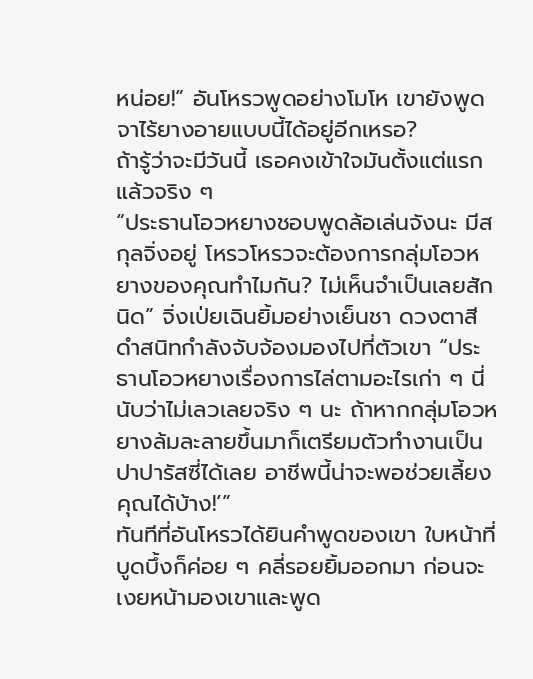หน่อย!” อันโหรวพูดอย่างโมโห เขายังพูดจาไร้ยางอายแบบนี้ได้อยู่อีกเหรอ?
ถ้ารู้ว่าจะมีวันนี้ เธอคงเข้าใจมันตั้งแต่แรกแล้วจริง ๆ
“ประธานโอวหยางชอบพูดล้อเล่นจังนะ มีสกุลจิ่งอยู่ โหรวโหรวจะต้องการกลุ่มโอวหยางของคุณทำไมกัน? ไม่เห็นจำเป็นเลยสักนิด” จิ่งเป่ยเฉินยิ้มอย่างเย็นชา ดวงตาสีดำสนิทกำลังจับจ้องมองไปที่ตัวเขา “ประธานโอวหยางเรื่องการไล่ตามอะไรเก่า ๆ นี่นับว่าไม่เลวเลยจริง ๆ นะ ถ้าหากกลุ่มโอวหยางล้มละลายขึ้นมาก็เตรียมตัวทำงานเป็นปาปารัสซี่ได้เลย อาชีพนี้น่าจะพอช่วยเลี้ยงคุณได้บ้าง!’”
ทันทีที่อันโหรวได้ยินคำพูดของเขา ใบหน้าที่บูดบึ้งก็ค่อย ๆ คลี่รอยยิ้มออกมา ก่อนจะเงยหน้ามองเขาและพูด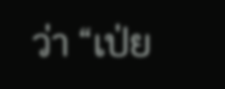ว่า “เป่ย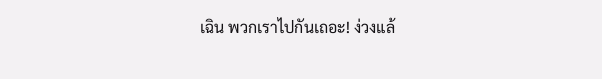เฉิน พวกเราไปกันเถอะ! ง่วงแล้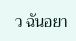ว ฉันอยา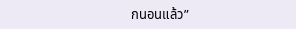กนอนแล้ว”